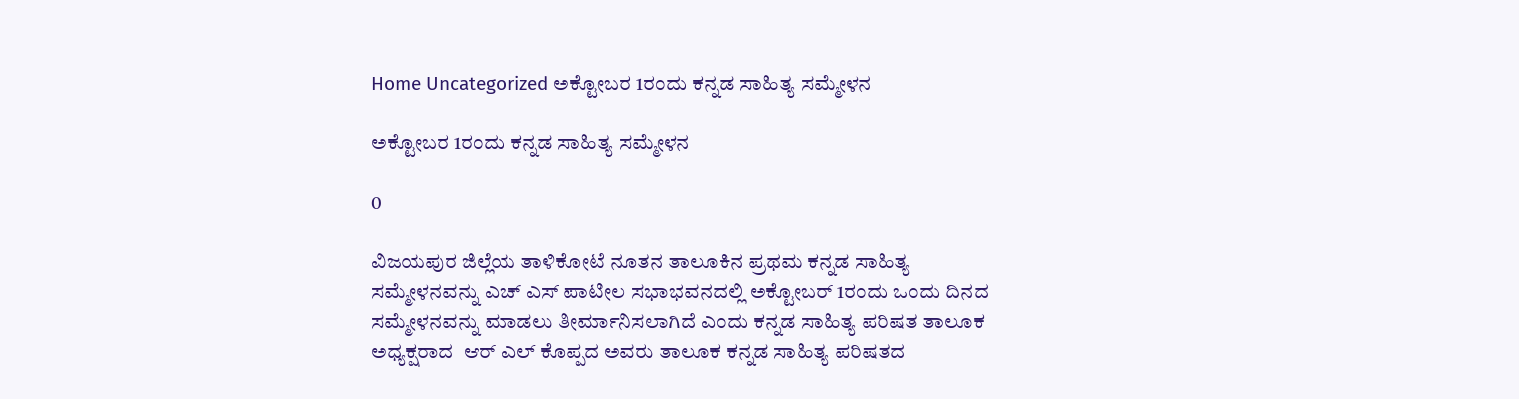Home Uncategorized ಅಕ್ಟೋಬರ 1ರಂದು ಕನ್ನಡ ಸಾಹಿತ್ಯ ಸಮ್ಮೇಳನ

ಅಕ್ಟೋಬರ 1ರಂದು ಕನ್ನಡ ಸಾಹಿತ್ಯ ಸಮ್ಮೇಳನ

0

ವಿಜಯಪುರ ಜಿಲ್ಲೆಯ ತಾಳಿಕೋಟೆ ನೂತನ ತಾಲೂಕಿನ ಪ್ರಥಮ ಕನ್ನಡ ಸಾಹಿತ್ಯ ಸಮ್ಮೇಳನವನ್ನು ಎಚ್ ಎಸ್ ಪಾಟೀಲ ಸಭಾಭವನದಲ್ಲಿ ಅಕ್ಟೋಬರ್ 1ರಂದು ಒಂದು ದಿನದ ಸಮ್ಮೇಳನವನ್ನು ಮಾಡಲು ತೀರ್ಮಾನಿಸಲಾಗಿದೆ ಎಂದು ಕನ್ನಡ ಸಾಹಿತ್ಯ ಪರಿಷತ ತಾಲೂಕ ಅಧ್ಯಕ್ಷರಾದ  ಆರ್ ಎಲ್ ಕೊಪ್ಪದ ಅವರು ತಾಲೂಕ ಕನ್ನಡ ಸಾಹಿತ್ಯ ಪರಿಷತದ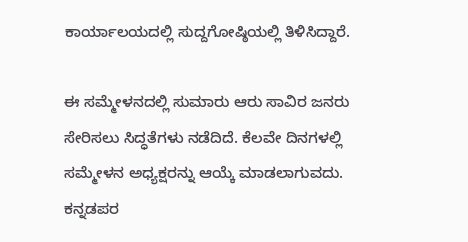ಕಾರ್ಯಾಲಯದಲ್ಲಿ ಸುದ್ದಗೋಷ್ಠಿಯಲ್ಲಿ ತಿಳಿಸಿದ್ದಾರೆ.

ಈ ಸಮ್ಮೇಳನದಲ್ಲಿ ಸುಮಾರು ಆರು ಸಾವಿರ ಜನರು ಸೇರಿಸಲು ಸಿದ್ಧತೆಗಳು ನಡೆದಿದೆ. ಕೆಲವೇ ದಿನಗಳಲ್ಲಿ ಸಮ್ಮೇಳನ ಅಧ್ಯಕ್ಷರನ್ನು ಆಯ್ಕೆ ಮಾಡಲಾಗುವದು. ಕನ್ನಡಪರ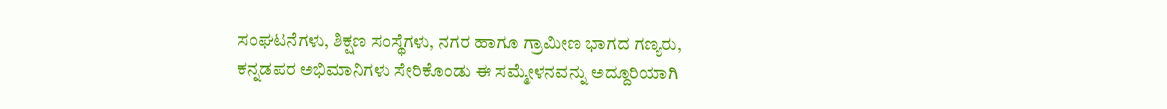ಸಂಘಟನೆಗಳು, ಶಿಕ್ಷಣ ಸಂಸ್ಥೆಗಳು, ನಗರ ಹಾಗೂ ಗ್ರಾಮೀಣ ಭಾಗದ ಗಣ್ಯರು, ಕನ್ನಡಪರ ಅಭಿಮಾನಿಗಳು ಸೇರಿಕೊಂಡು ಈ ಸಮ್ಮೇಳನವನ್ನು ಅದ್ದೂರಿಯಾಗಿ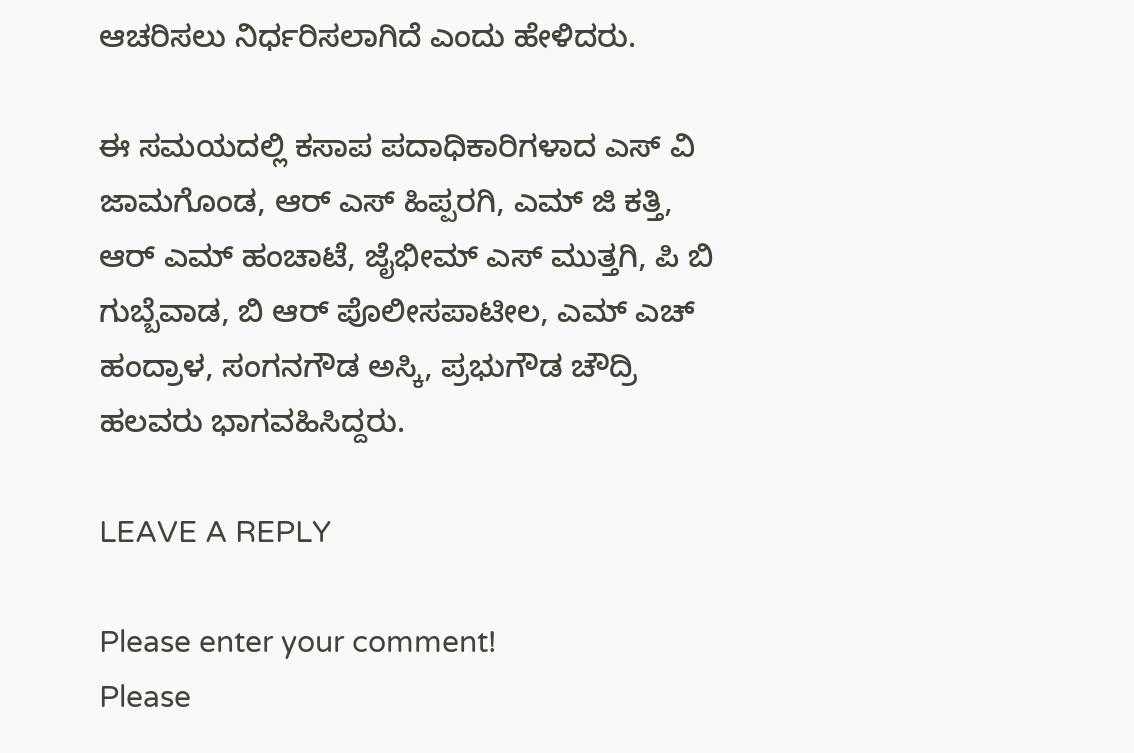ಆಚರಿಸಲು ನಿರ್ಧರಿಸಲಾಗಿದೆ ಎಂದು ಹೇಳಿದರು.

ಈ ಸಮಯದಲ್ಲಿ ಕಸಾಪ ಪದಾಧಿಕಾರಿಗಳಾದ ಎಸ್ ವಿ ಜಾಮಗೊಂಡ, ಆರ್ ಎಸ್ ಹಿಪ್ಪರಗಿ, ಎಮ್ ಜಿ ಕತ್ತಿ, ಆರ್ ಎಮ್ ಹಂಚಾಟೆ, ಜೈಭೀಮ್ ಎಸ್ ಮುತ್ತಗಿ, ಪಿ ಬಿ ಗುಬ್ಬೆವಾಡ, ಬಿ ಆರ್ ಪೊಲೀಸಪಾಟೀಲ, ಎಮ್ ಎಚ್ ಹಂದ್ರಾಳ, ಸಂಗನಗೌಡ ಅಸ್ಕಿ, ಪ್ರಭುಗೌಡ ಚೌದ್ರಿ ಹಲವರು ಭಾಗವಹಿಸಿದ್ದರು.

LEAVE A REPLY

Please enter your comment!
Please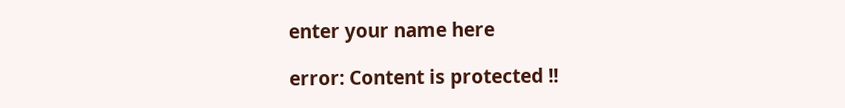enter your name here

error: Content is protected !!